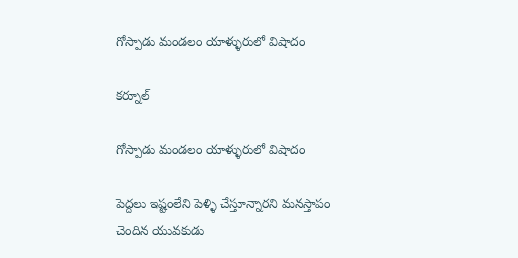గోస్పాడు మండలం యాళ్ళురులో విషాదం

కర్నూల్

గోస్పాడు మండలం యాళ్ళురులో విషాదం

పెద్దలు ఇష్టంలేని పెళ్ళి చేస్తూన్నారని మనస్తాపం చెందిన యువకుడు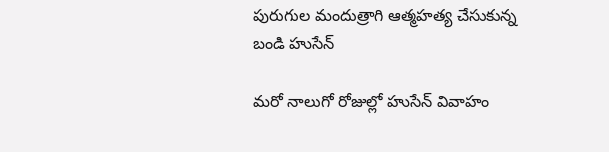పురుగుల మందుత్రాగి ఆత్మహత్య చేసుకున్న బండి హుసేన్

మరో నాలుగో రోజుల్లో హుసేన్ వివాహం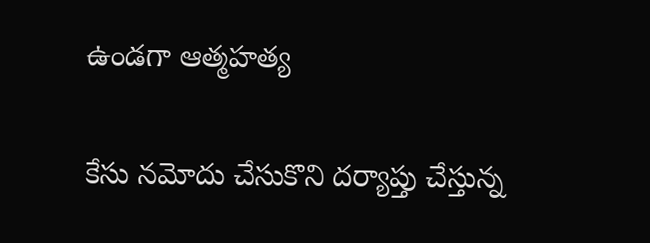ఉండగా ఆత్మహత్య

కేసు నమోదు చేసుకొని దర్యాప్తు చేస్తున్న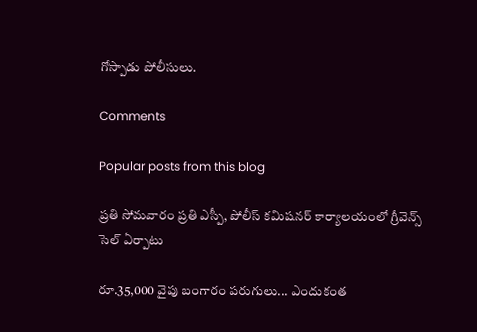గోస్పాడు పోలీసులు.

Comments

Popular posts from this blog

ప్రతి సోమవారం ప్రతి ఎస్పీ, పోలీస్ కమిషనర్ కార్యాలయంలో గ్రీవెన్స్ సెల్ ఏర్పాటు

రూ.35,000 వైపు బంగారం పరుగులు... ఎందుకంత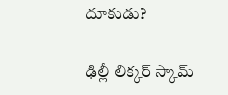దూకుడు?

ఢిల్లీ లిక్కర్ స్కామ్‌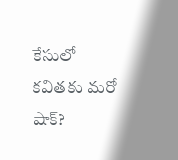కేసులో కవితకు మరో షాక్?